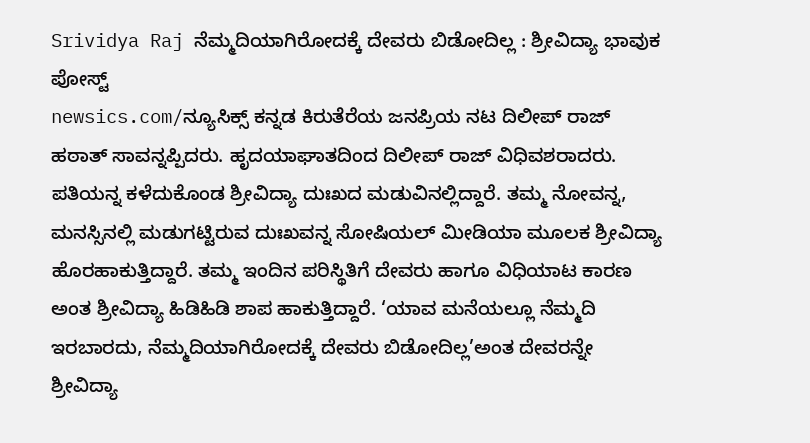Srividya Raj ನೆಮ್ಮದಿಯಾಗಿರೋದಕ್ಕೆ ದೇವರು ಬಿಡೋದಿಲ್ಲ : ಶ್ರೀವಿದ್ಯಾ ಭಾವುಕ ಪೋಸ್ಟ್
newsics.com/ನ್ಯೂಸಿಕ್ಸ್ ಕನ್ನಡ ಕಿರುತೆರೆಯ ಜನಪ್ರಿಯ ನಟ ದಿಲೀಪ್ ರಾಜ್ ಹಠಾತ್ ಸಾವನ್ನಪ್ಪಿದರು. ಹೃದಯಾಘಾತದಿಂದ ದಿಲೀಪ್ ರಾಜ್ ವಿಧಿವಶರಾದರು. ಪತಿಯನ್ನ ಕಳೆದುಕೊಂಡ ಶ್ರೀವಿದ್ಯಾ ದುಃಖದ ಮಡುವಿನಲ್ಲಿದ್ದಾರೆ. ತಮ್ಮ ನೋವನ್ನ, ಮನಸ್ಸಿನಲ್ಲಿ ಮಡುಗಟ್ಟಿರುವ ದುಃಖವನ್ನ ಸೋಷಿಯಲ್ ಮೀಡಿಯಾ ಮೂಲಕ ಶ್ರೀವಿದ್ಯಾ ಹೊರಹಾಕುತ್ತಿದ್ದಾರೆ. ತಮ್ಮ ಇಂದಿನ ಪರಿಸ್ಥಿತಿಗೆ ದೇವರು ಹಾಗೂ ವಿಧಿಯಾಟ ಕಾರಣ ಅಂತ ಶ್ರೀವಿದ್ಯಾ ಹಿಡಿಹಿಡಿ ಶಾಪ ಹಾಕುತ್ತಿದ್ದಾರೆ. ‘ಯಾವ ಮನೆಯಲ್ಲೂ ನೆಮ್ಮದಿ ಇರಬಾರದು, ನೆಮ್ಮದಿಯಾಗಿರೋದಕ್ಕೆ ದೇವರು ಬಿಡೋದಿಲ್ಲ’ಅಂತ ದೇವರನ್ನೇ ಶ್ರೀವಿದ್ಯಾ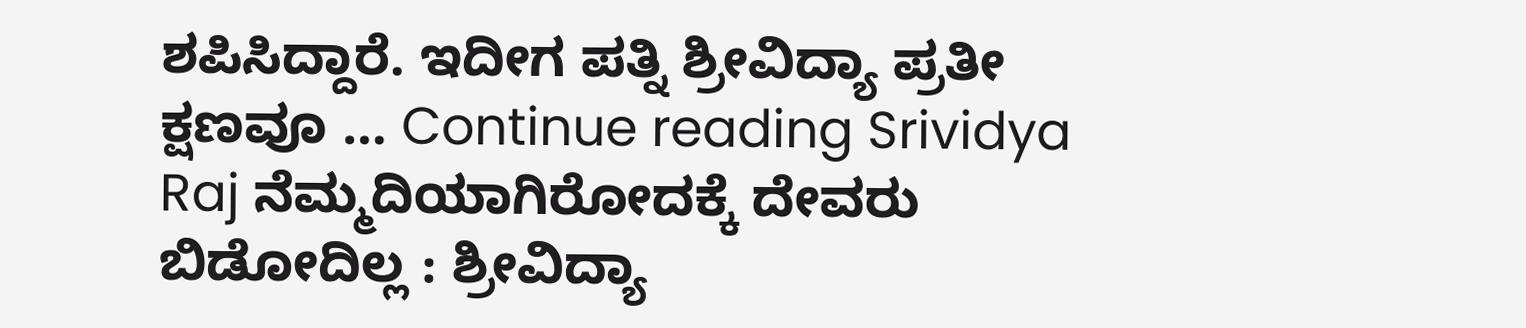ಶಪಿಸಿದ್ದಾರೆ. ಇದೀಗ ಪತ್ನಿ ಶ್ರೀವಿದ್ಯಾ ಪ್ರತೀ ಕ್ಷಣವೂ … Continue reading Srividya Raj ನೆಮ್ಮದಿಯಾಗಿರೋದಕ್ಕೆ ದೇವರು ಬಿಡೋದಿಲ್ಲ : ಶ್ರೀವಿದ್ಯಾ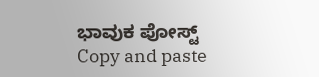ಭಾವುಕ ಪೋಸ್ಟ್
Copy and paste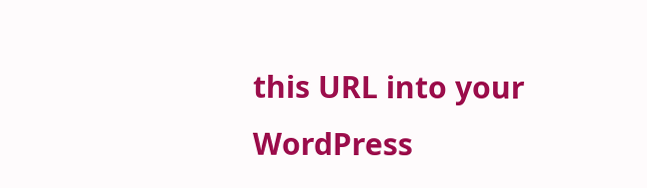this URL into your WordPress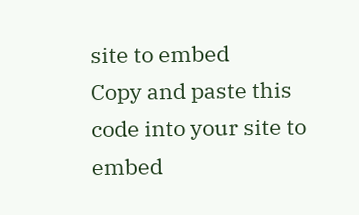site to embed
Copy and paste this code into your site to embed